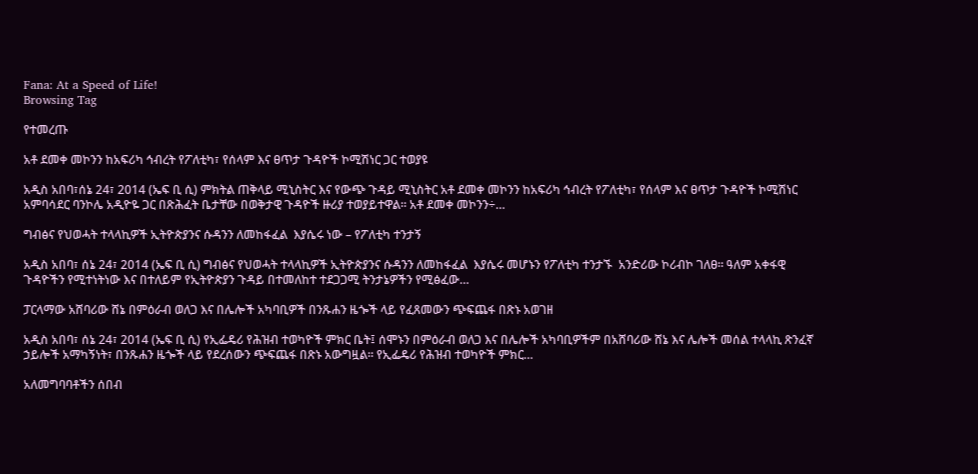Fana: At a Speed of Life!
Browsing Tag

የተመረጡ

አቶ ደመቀ መኮንን ከአፍሪካ ኅብረት የፖለቲካ፣ የሰላም እና ፀጥታ ጉዳዮች ኮሚሽነር ጋር ተወያዩ

አዲስ አበባ፣ሰኔ 24፣ 2014 (ኤፍ ቢ ሲ) ምክትል ጠቅላይ ሚኒስትር እና የውጭ ጉዳይ ሚኒስትር አቶ ደመቀ መኮንን ከአፍሪካ ኅብረት የፖለቲካ፣ የሰላም እና ፀጥታ ጉዳዮች ኮሚሽነር አምባሳደር ባንኮሌ አዲዮዬ ጋር በጽሕፈት ቤታቸው በወቅታዊ ጉዳዮች ዙሪያ ተወያይተዋል። አቶ ደመቀ መኮንን÷…

ግብፅና የህወሓት ተላላኪዎች ኢትዮጵያንና ሱዳንን ለመከፋፈል  እያሴሩ ነው – የፖለቲካ ተንታኝ

አዲስ አበባ፣ ሰኔ 24፣ 2014 (ኤፍ ቢ ሲ) ግብፅና የህወሓት ተላላኪዎች ኢትዮጵያንና ሱዳንን ለመከፋፈል  እያሴሩ መሆኑን የፖለቲካ ተንታኙ  አንድሪው ኮሪብኮ ገለፀ። ዓለም አቀፋዊ ጉዳዮችን የሚተነትነው እና በተለይም የኢትዮጵያን ጉዳይ በተመለከተ ተደጋጋሚ ትንታኔዎችን የሚፅፈው…

ፓርላማው አሸባሪው ሸኔ በምዕራብ ወለጋ እና በሌሎች አካባቢዎች በንጹሐን ዜጐች ላይ የፈጸመውን ጭፍጨፋ በጽኑ አወገዘ

አዲስ አበባ፣ ሰኔ 24፣ 2014 (ኤፍ ቢ ሲ) የኢፌዴሪ የሕዝብ ተወካዮች ምክር ቤት፤ ሰሞኑን በምዕራብ ወለጋ እና በሌሎች አካባቢዎችም በአሸባሪው ሸኔ እና ሌሎች መሰል ተላላኪ ጽንፈኛ ኃይሎች አማካኝነት፣ በንጹሐን ዜጐች ላይ የደረሰውን ጭፍጨፋ በጽኑ አውግዟል፡፡ የኢፌዴሪ የሕዝብ ተወካዮች ምክር…

አለመግባባቶችን ሰበብ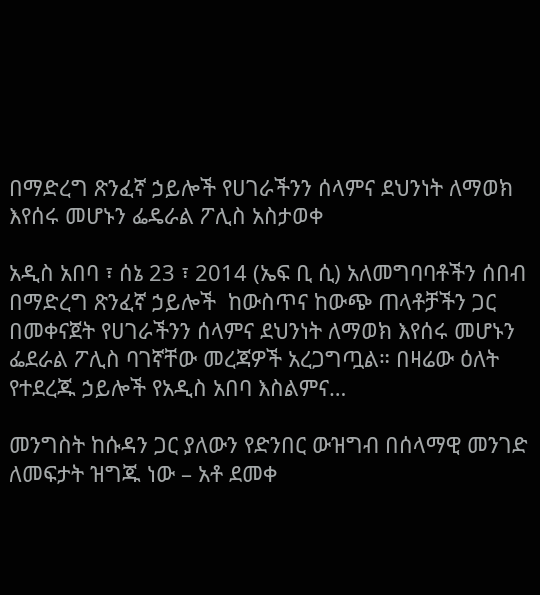በማድረግ ጽንፈኛ ኃይሎች የሀገራችንን ሰላምና ደህንነት ለማወክ እየሰሩ መሆኑን ፌዴራል ፖሊስ አስታወቀ

አዲስ አበባ ፣ ሰኔ 23 ፣ 2014 (ኤፍ ቢ ሲ) አለመግባባቶችን ሰበብ በማድረግ ጽንፈኛ ኃይሎች  ከውስጥና ከውጭ ጠላቶቻችን ጋር በመቀናጀት የሀገራችንን ሰላምና ደህንነት ለማወክ እየሰሩ መሆኑን ፌደራል ፖሊስ ባገኛቸው መረጃዎች አረጋግጧል። በዛሬው ዕለት የተደረጁ ኃይሎች የአዲስ አበባ እስልምና…

መንግስት ከሱዳን ጋር ያለውን የድንበር ውዝግብ በሰላማዊ መንገድ ለመፍታት ዝግጁ ነው – አቶ ደመቀ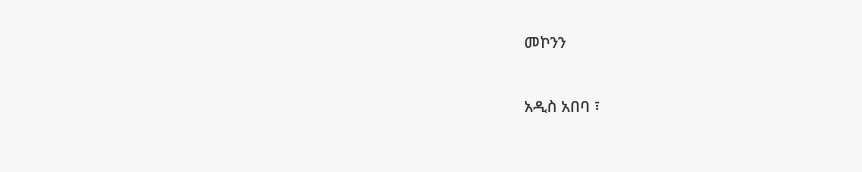መኮንን

አዲስ አበባ ፣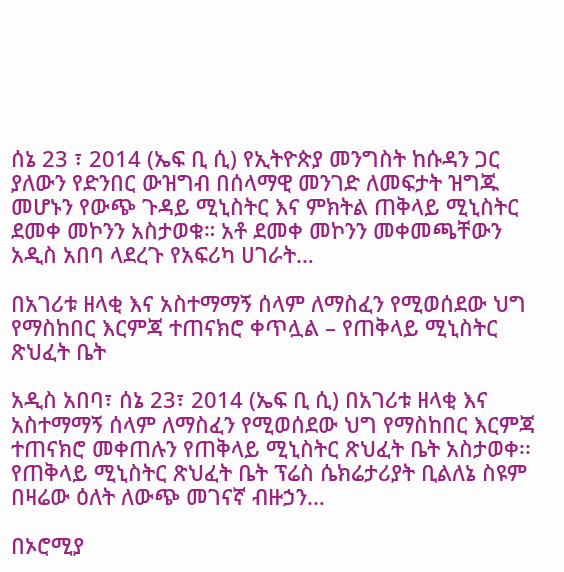ሰኔ 23 ፣ 2014 (ኤፍ ቢ ሲ) የኢትዮጵያ መንግስት ከሱዳን ጋር ያለውን የድንበር ውዝግብ በሰላማዊ መንገድ ለመፍታት ዝግጁ መሆኑን የውጭ ጉዳይ ሚኒስትር እና ምክትል ጠቅላይ ሚኒስትር ደመቀ መኮንን አስታወቁ። አቶ ደመቀ መኮንን መቀመጫቸውን አዲስ አበባ ላደረጉ የአፍሪካ ሀገራት…

በአገሪቱ ዘላቂ እና አስተማማኝ ሰላም ለማስፈን የሚወሰደው ህግ የማስከበር እርምጃ ተጠናክሮ ቀጥሏል – የጠቅላይ ሚኒስትር ጽህፈት ቤት

አዲስ አበባ፣ ሰኔ 23፣ 2014 (ኤፍ ቢ ሲ) በአገሪቱ ዘላቂ እና አስተማማኝ ሰላም ለማስፈን የሚወሰደው ህግ የማስከበር እርምጃ ተጠናክሮ መቀጠሉን የጠቅላይ ሚኒስትር ጽህፈት ቤት አስታወቀ፡፡ የጠቅላይ ሚኒስትር ጽህፈት ቤት ፕሬስ ሴክሬታሪያት ቢልለኔ ስዩም በዛሬው ዕለት ለውጭ መገናኛ ብዙኃን…

በኦሮሚያ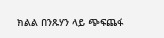ክልል በንጹሃን ላይ ጭፍጨፋ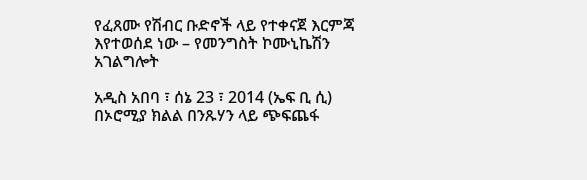የፈጸሙ የሽብር ቡድኖች ላይ የተቀናጀ እርምጃ እየተወሰደ ነው – የመንግስት ኮሙኒኬሽን አገልግሎት

አዲስ አበባ ፣ ሰኔ 23 ፣ 2014 (ኤፍ ቢ ሲ) በኦሮሚያ ክልል በንጹሃን ላይ ጭፍጨፋ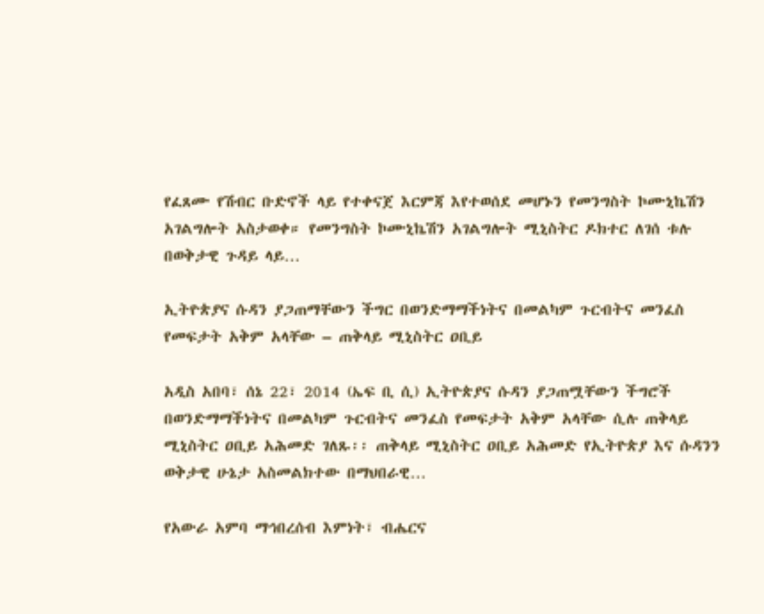የፈጸሙ የሽብር ቡድኖች ላይ የተቀናጀ እርምጃ እየተወሰደ መሆኑን የመንግስት ኮሙኒኬሽን አገልግሎት አስታወቀ። የመንግስት ኮሙኒኬሽን አገልግሎት ሚኒስትር ዶክተር ለገሰ ቱሉ በወቅታዊ ጉዳይ ላይ…

ኢትዮጵያና ሱዳን ያጋጠማቸውን ችግር በወንድማማችነትና በመልካም ጉርብትና መንፈስ የመፍታት አቅም አላቸው – ጠቅላይ ሚኒስትር ዐቢይ

አዲስ አበባ፣ ሰኔ 22፣ 2014 (ኤፍ ቢ ሲ) ኢትዮጵያና ሱዳን ያጋጠሟቸውን ችግሮች በወንድማማችነትና በመልካም ጉርብትና መንፈስ የመፍታት አቅም አላቸው ሲሉ ጠቅላይ ሚኒስትር ዐቢይ አሕመድ ገለጹ፡፡ ጠቅላይ ሚኒስትር ዐቢይ አሕመድ የኢትዮጵያ እና ሱዳንን ወቅታዊ ሁኔታ አስመልክተው በማህበራዊ…

የአውራ አምባ ማኅበረሰብ እምነት፣ ብሔርና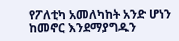የፖለቲካ አመለካከት አንድ ሆነን ከመኖር እንደማያግዱን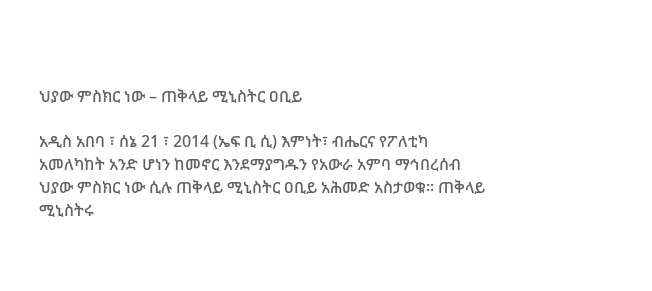ህያው ምስክር ነው – ጠቅላይ ሚኒስትር ዐቢይ

አዲስ አበባ ፣ ሰኔ 21 ፣ 2014 (ኤፍ ቢ ሲ) እምነት፣ ብሔርና የፖለቲካ አመለካከት አንድ ሆነን ከመኖር እንደማያግዱን የአውራ አምባ ማኅበረሰብ ህያው ምስክር ነው ሲሉ ጠቅላይ ሚኒስትር ዐቢይ አሕመድ አስታወቁ። ጠቅላይ ሚኒስትሩ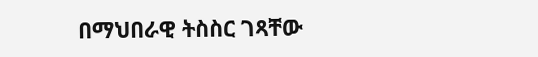በማህበራዊ ትስስር ገጻቸው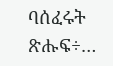ባሰፈሩት ጽሑፍ÷…